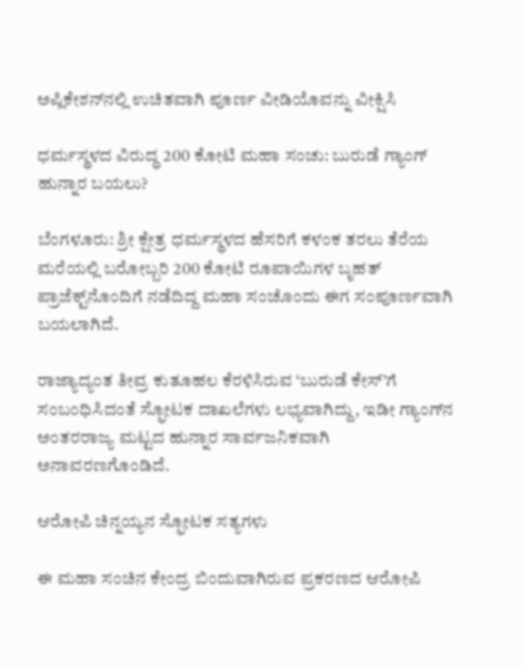ಅಪ್ಲಿಕೇಶನ್‌ನಲ್ಲಿ ಉಚಿತವಾಗಿ ಪೂರ್ಣ ವೀಡಿಯೊವನ್ನು ವೀಕ್ಷಿಸಿ

ಧರ್ಮಸ್ಥಳದ ವಿರುದ್ಧ 200 ಕೋಟಿ ಮಹಾ ಸಂಚು: ಬುರುಡೆ ಗ್ಯಾಂಗ್ ಹುನ್ನಾರ ಬಯಲು?

ಬೆಂಗಳೂರು: ಶ್ರೀ ಕ್ಷೇತ್ರ ಧರ್ಮಸ್ಥಳದ ಹೆಸರಿಗೆ ಕಳಂಕ ತರಲು ತೆರೆಯ ಮರೆಯಲ್ಲಿ ಬರೋಬ್ಬರಿ 200 ಕೋಟಿ ರೂಪಾಯಿಗಳ ಬೃಹತ್ ಪ್ರಾಜೆಕ್ಟ್‌ನೊಂದಿಗೆ ನಡೆದಿದ್ದ ಮಹಾ ಸಂಚೊಂದು ಈಗ ಸಂಪೂರ್ಣವಾಗಿ ಬಯಲಾಗಿದೆ.

ರಾಜ್ಯಾದ್ಯಂತ ತೀವ್ರ ಕುತೂಹಲ ಕೆರಳಿಸಿರುವ ‘ಬುರುಡೆ ಕೇಸ್’ಗೆ ಸಂಬಂಧಿಸಿದಂತೆ ಸ್ಫೋಟಕ ದಾಖಲೆಗಳು ಲಭ್ಯವಾಗಿದ್ದು, ಇಡೀ ಗ್ಯಾಂಗ್‌ನ ಅಂತರರಾಜ್ಯ ಮಟ್ಟದ ಹುನ್ನಾರ ಸಾರ್ವಜನಿಕವಾಗಿ ಅನಾವರಣಗೊಂಡಿದೆ.

ಆರೋಪಿ ಚಿನ್ನಯ್ಯನ ಸ್ಫೋಟಕ ಸತ್ಯಗಳು

ಈ ಮಹಾ ಸಂಚಿನ ಕೇಂದ್ರ ಬಿಂದುವಾಗಿರುವ ಪ್ರಕರಣದ ಆರೋಪಿ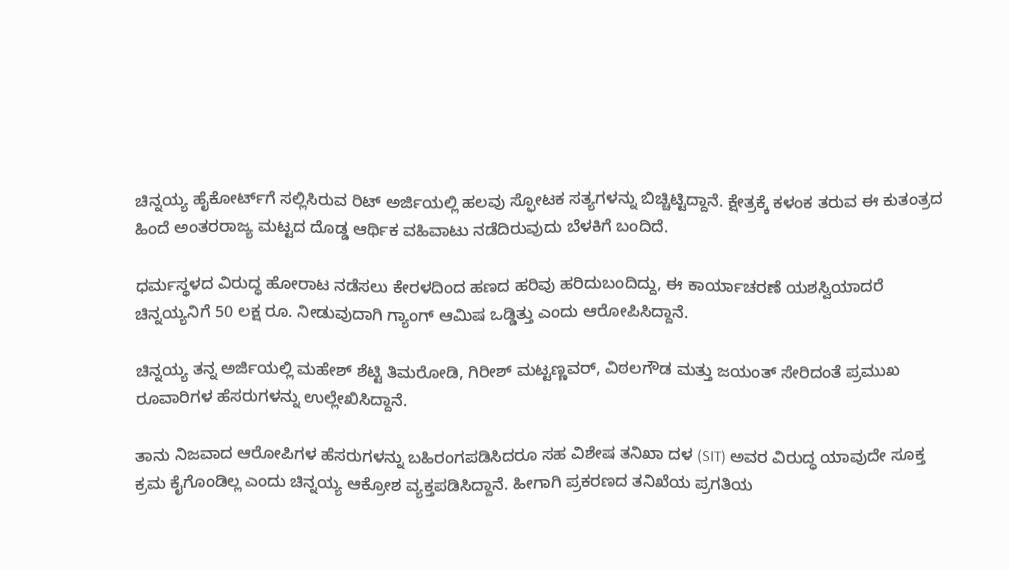ಚಿನ್ನಯ್ಯ ಹೈಕೋರ್ಟ್‌ಗೆ ಸಲ್ಲಿಸಿರುವ ರಿಟ್ ಅರ್ಜಿಯಲ್ಲಿ ಹಲವು ಸ್ಫೋಟಕ ಸತ್ಯಗಳನ್ನು ಬಿಚ್ಚಿಟ್ಟಿದ್ದಾನೆ. ಕ್ಷೇತ್ರಕ್ಕೆ ಕಳಂಕ ತರುವ ಈ ಕುತಂತ್ರದ ಹಿಂದೆ ಅಂತರರಾಜ್ಯ ಮಟ್ಟದ ದೊಡ್ಡ ಆರ್ಥಿಕ ವಹಿವಾಟು ನಡೆದಿರುವುದು ಬೆಳಕಿಗೆ ಬಂದಿದೆ.

ಧರ್ಮಸ್ಥಳದ ವಿರುದ್ಧ ಹೋರಾಟ ನಡೆಸಲು ಕೇರಳದಿಂದ ಹಣದ ಹರಿವು ಹರಿದುಬಂದಿದ್ದು, ಈ ಕಾರ್ಯಾಚರಣೆ ಯಶಸ್ವಿಯಾದರೆ ಚಿನ್ನಯ್ಯನಿಗೆ 50 ಲಕ್ಷ ರೂ. ನೀಡುವುದಾಗಿ ಗ್ಯಾಂಗ್ ಆಮಿಷ ಒಡ್ಡಿತ್ತು ಎಂದು ಆರೋಪಿಸಿದ್ದಾನೆ.

ಚಿನ್ನಯ್ಯ ತನ್ನ ಅರ್ಜಿಯಲ್ಲಿ ಮಹೇಶ್ ಶೆಟ್ಟಿ ತಿಮರೋಡಿ, ಗಿರೀಶ್‌ ಮಟ್ಟಣ್ಣವರ್, ವಿಠಲಗೌಡ ಮತ್ತು ಜಯಂತ್ ಸೇರಿದಂತೆ ಪ್ರಮುಖ ರೂವಾರಿಗಳ ಹೆಸರುಗಳನ್ನು ಉಲ್ಲೇಖಿಸಿದ್ದಾನೆ.

ತಾನು ನಿಜವಾದ ಆರೋಪಿಗಳ ಹೆಸರುಗಳನ್ನು ಬಹಿರಂಗಪಡಿಸಿದರೂ ಸಹ ವಿಶೇಷ ತನಿಖಾ ದಳ (SIT) ಅವರ ವಿರುದ್ಧ ಯಾವುದೇ ಸೂಕ್ತ ಕ್ರಮ ಕೈಗೊಂಡಿಲ್ಲ ಎಂದು ಚಿನ್ನಯ್ಯ ಆಕ್ರೋಶ ವ್ಯಕ್ತಪಡಿಸಿದ್ದಾನೆ. ಹೀಗಾಗಿ ಪ್ರಕರಣದ ತನಿಖೆಯ ಪ್ರಗತಿಯ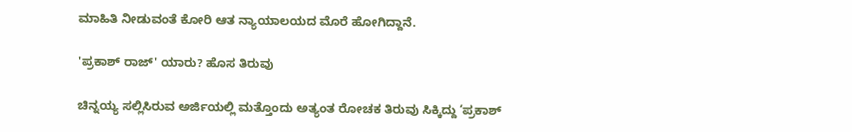ಮಾಹಿತಿ ನೀಡುವಂತೆ ಕೋರಿ ಆತ ನ್ಯಾಯಾಲಯದ ಮೊರೆ ಹೋಗಿದ್ದಾನೆ.

'ಪ್ರಕಾಶ್ ರಾಜ್' ಯಾರು? ಹೊಸ ತಿರುವು

ಚಿನ್ನಯ್ಯ ಸಲ್ಲಿಸಿರುವ ಅರ್ಜಿಯಲ್ಲಿ ಮತ್ತೊಂದು ಅತ್ಯಂತ ರೋಚಕ ತಿರುವು ಸಿಕ್ಕಿದ್ದು ‘ಪ್ರಕಾಶ್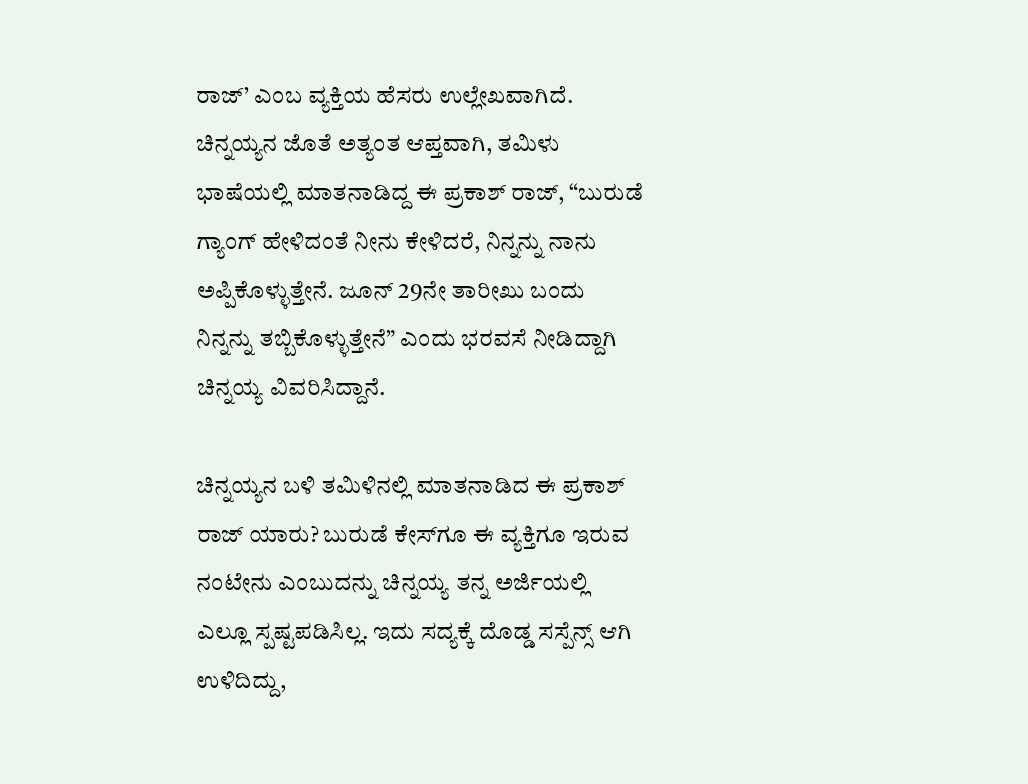ರಾಜ್’ ಎಂಬ ವ್ಯಕ್ತಿಯ ಹೆಸರು ಉಲ್ಲೇಖವಾಗಿದೆ. ಚಿನ್ನಯ್ಯನ ಜೊತೆ ಅತ್ಯಂತ ಆಪ್ತವಾಗಿ, ತಮಿಳು ಭಾಷೆಯಲ್ಲಿ ಮಾತನಾಡಿದ್ದ ಈ ಪ್ರಕಾಶ್ ರಾಜ್, “ಬುರುಡೆ ಗ್ಯಾಂಗ್ ಹೇಳಿದಂತೆ ನೀನು ಕೇಳಿದರೆ, ನಿನ್ನನ್ನು ನಾನು ಅಪ್ಪಿಕೊಳ್ಳುತ್ತೇನೆ. ಜೂನ್ 29ನೇ ತಾರೀಖು ಬಂದು ನಿನ್ನನ್ನು ತಬ್ಬಿಕೊಳ್ಳುತ್ತೇನೆ” ಎಂದು ಭರವಸೆ ನೀಡಿದ್ದಾಗಿ ಚಿನ್ನಯ್ಯ ವಿವರಿಸಿದ್ದಾನೆ.

ಚಿನ್ನಯ್ಯನ ಬಳಿ ತಮಿಳಿನಲ್ಲಿ ಮಾತನಾಡಿದ ಈ ಪ್ರಕಾಶ್ ರಾಜ್ ಯಾರು? ಬುರುಡೆ ಕೇಸ್‌ಗೂ ಈ ವ್ಯಕ್ತಿಗೂ ಇರುವ ನಂಟೇನು ಎಂಬುದನ್ನು ಚಿನ್ನಯ್ಯ ತನ್ನ ಅರ್ಜಿಯಲ್ಲಿ ಎಲ್ಲೂ ಸ್ಪಷ್ಟಪಡಿಸಿಲ್ಲ. ಇದು ಸದ್ಯಕ್ಕೆ ದೊಡ್ಡ ಸಸ್ಪೆನ್ಸ್ ಆಗಿ ಉಳಿದಿದ್ದು,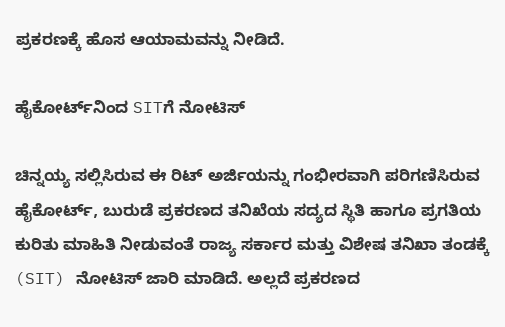ಪ್ರಕರಣಕ್ಕೆ ಹೊಸ ಆಯಾಮವನ್ನು ನೀಡಿದೆ.

ಹೈಕೋರ್ಟ್‌ನಿಂದ SITಗೆ ನೋಟಿಸ್

ಚಿನ್ನಯ್ಯ ಸಲ್ಲಿಸಿರುವ ಈ ರಿಟ್ ಅರ್ಜಿಯನ್ನು ಗಂಭೀರವಾಗಿ ಪರಿಗಣಿಸಿರುವ ಹೈಕೋರ್ಟ್, ಬುರುಡೆ ಪ್ರಕರಣದ ತನಿಖೆಯ ಸದ್ಯದ ಸ್ಥಿತಿ ಹಾಗೂ ಪ್ರಗತಿಯ ಕುರಿತು ಮಾಹಿತಿ ನೀಡುವಂತೆ ರಾಜ್ಯ ಸರ್ಕಾರ ಮತ್ತು ವಿಶೇಷ ತನಿಖಾ ತಂಡಕ್ಕೆ (SIT) ನೋಟಿಸ್ ಜಾರಿ ಮಾಡಿದೆ. ಅಲ್ಲದೆ ಪ್ರಕರಣದ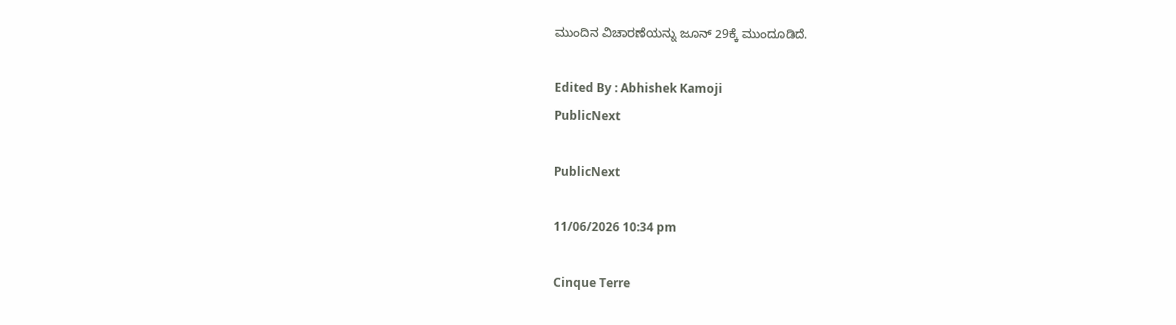ಮುಂದಿನ ವಿಚಾರಣೆಯನ್ನು ಜೂನ್ 29ಕ್ಕೆ ಮುಂದೂಡಿದೆ.

Edited By : Abhishek Kamoji
PublicNext

PublicNext

11/06/2026 10:34 pm

Cinque Terre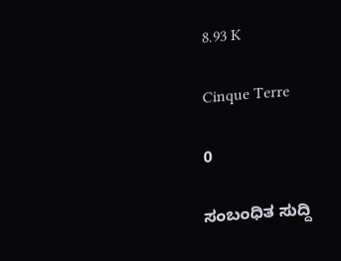8.93 K

Cinque Terre

0

ಸಂಬಂಧಿತ ಸುದ್ದಿ